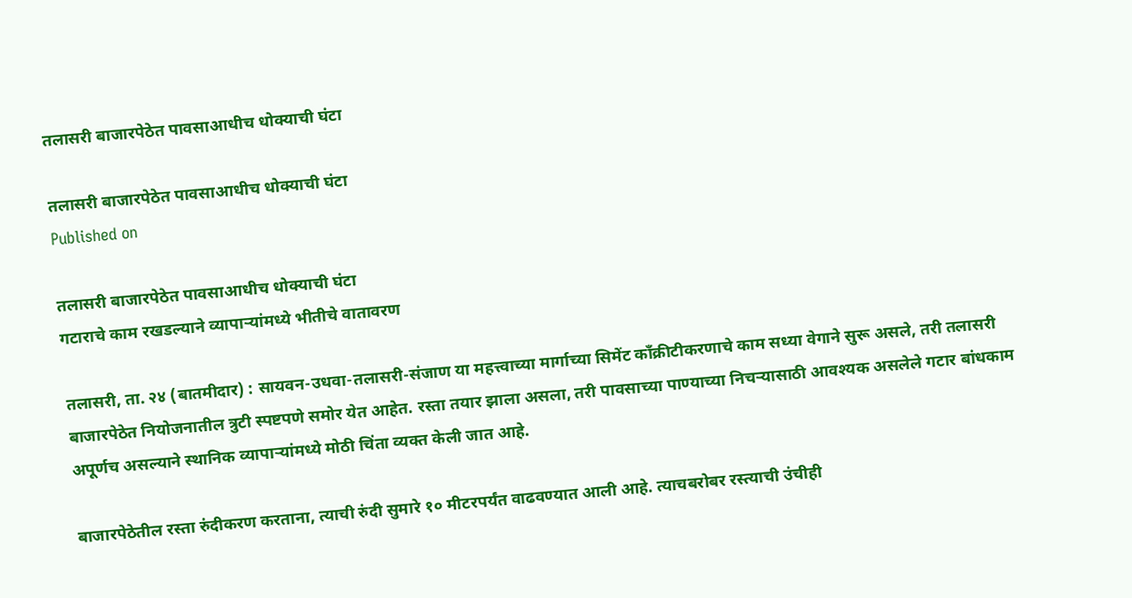तलासरी बाजारपेठेत पावसाआधीच धोक्याची घंटा

तलासरी बाजारपेठेत पावसाआधीच धोक्याची घंटा
Published on

तलासरी बाजारपेठेत पावसाआधीच धोक्याची घंटा
गटाराचे काम रखडल्याने व्यापाऱ्यांमध्ये भीतीचे वातावरण

तलासरी, ता. २४ (बातमीदार) : सायवन-उधवा-तलासरी-संजाण या महत्त्वाच्या मार्गाच्या सिमेंट काँक्रीटीकरणाचे काम सध्या वेगाने सुरू असले, तरी तलासरी बाजारपेठेत नियोजनातील त्रुटी स्पष्टपणे समोर येत आहेत. रस्ता तयार झाला असला, तरी पावसाच्या पाण्याच्या निचऱ्यासाठी आवश्यक असलेले गटार बांधकाम अपूर्णच असल्याने स्थानिक व्यापाऱ्यांमध्ये मोठी चिंता व्यक्त केली जात आहे.

बाजारपेठेतील रस्ता रुंदीकरण करताना, त्याची रुंदी सुमारे १० मीटरपर्यंत वाढवण्यात आली आहे. त्याचबरोबर रस्त्याची उंचीही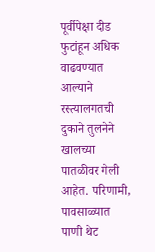पूर्वीपेक्षा दीड फुटांहून अधिक वाढवण्यात आल्याने रस्त्यालगतची दुकाने तुलनेने खालच्या पातळीवर गेली आहेत. परिणामी, पावसाळ्यात पाणी थेट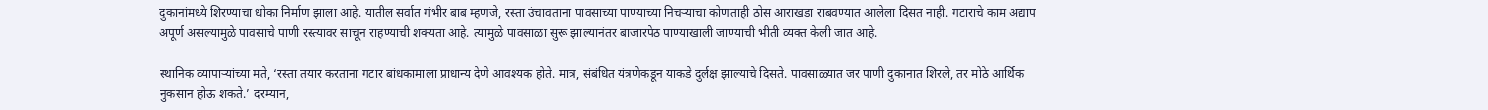दुकानांमध्ये शिरण्याचा धोका निर्माण झाला आहे. यातील सर्वात गंभीर बाब म्हणजे, रस्ता उंचावताना पावसाच्या पाण्याच्या निचऱ्याचा कोणताही ठोस आराखडा राबवण्यात आलेला दिसत नाही. गटाराचे काम अद्याप अपूर्ण असल्यामुळे पावसाचे पाणी रस्त्यावर साचून राहण्याची शक्यता आहे. त्यामुळे पावसाळा सुरू झाल्यानंतर बाजारपेठ पाण्याखाली जाण्याची भीती व्यक्त केली जात आहे.

स्थानिक व्यापाऱ्यांच्या मते, ‘रस्ता तयार करताना गटार बांधकामाला प्राधान्य देणे आवश्यक होते. मात्र, संबंधित यंत्रणेकडून याकडे दुर्लक्ष झाल्याचे दिसते. पावसाळ्यात जर पाणी दुकानात शिरले, तर मोठे आर्थिक नुकसान होऊ शकते.’ दरम्यान,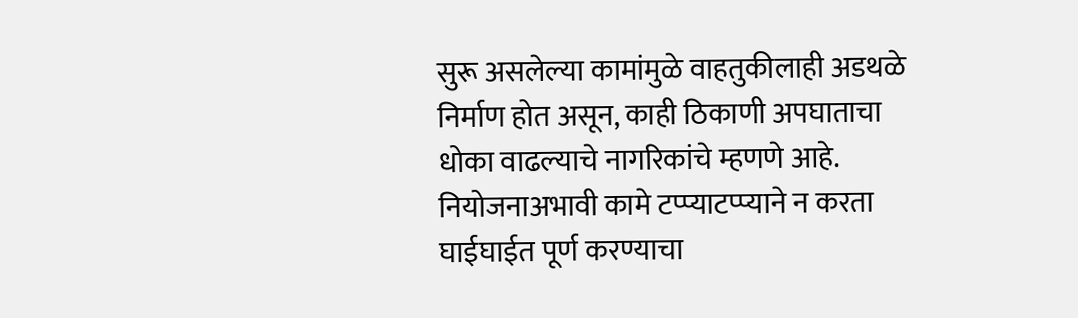सुरू असलेल्या कामांमुळे वाहतुकीलाही अडथळे निर्माण होत असून, काही ठिकाणी अपघाताचा धोका वाढल्याचे नागरिकांचे म्हणणे आहे. नियोजनाअभावी कामे टप्प्याटप्प्याने न करता घाईघाईत पूर्ण करण्याचा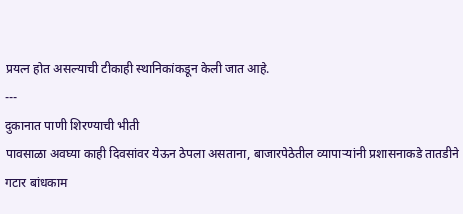प्रयत्न होत असल्याची टीकाही स्थानिकांकडून केली जात आहे.
---
दुकानात पाणी शिरण्याची भीती
पावसाळा अवघ्या काही दिवसांवर येऊन ठेपला असताना, बाजारपेठेतील व्यापाऱ्यांनी प्रशासनाकडे तातडीने गटार बांधकाम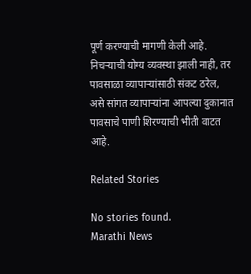पूर्ण करण्याची मागणी केली आहे. निचऱ्याची योग्य व्यवस्था झाली नाही, तर पावसाळा व्यापाऱ्यांसाठी संकट ठरेल, असे सांगत व्यापाऱ्यांना आपल्या दुकानात पावसाचे पाणी शिरण्याची भीती वाटत आहे.

Related Stories

No stories found.
Marathi News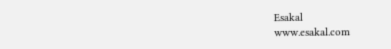Esakal
www.esakal.com